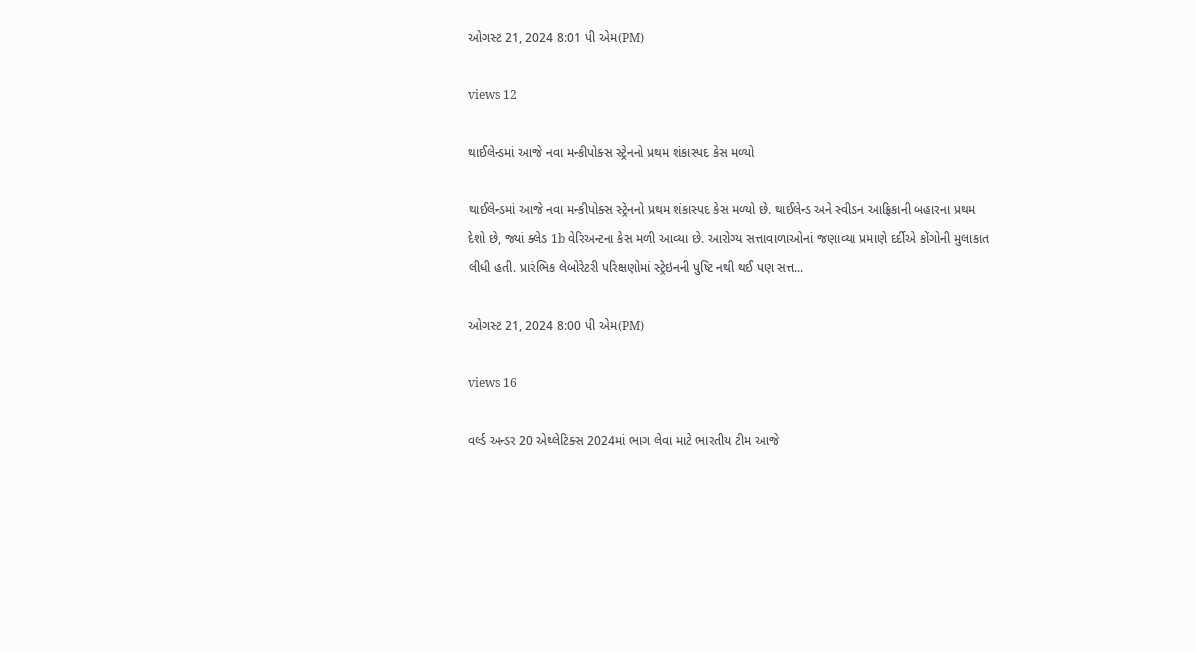ઓગસ્ટ 21, 2024 8:01 પી એમ(PM)

views 12

થાઈલેન્ડમાં આજે નવા મન્કીપોક્સ સ્ટ્રેનનો પ્રથમ શંકાસ્પદ કેસ મળ્યો

થાઈલેન્ડમાં આજે નવા મન્કીપોક્સ સ્ટ્રેનનો પ્રથમ શંકાસ્પદ કેસ મળ્યો છે. થાઈલેન્ડ અને સ્વીડન આફ્રિકાની બહારના પ્રથમ દેશો છે, જ્યાં ક્લેડ 1b વેરિઅન્ટના કેસ મળી આવ્યા છે. આરોગ્ય સત્તાવાળાઓનાં જણાવ્યા પ્રમાણે દર્દીએ કોંગોની મુલાકાત લીધી હતી. પ્રારંભિક લેબોરેટરી પરિક્ષણોમાં સ્ટ્રેઇનની પુષ્ટિ નથી થઈ પણ સત્ત...

ઓગસ્ટ 21, 2024 8:00 પી એમ(PM)

views 16

વર્લ્ડ અન્ડર 20 એથ્લેટિક્સ 2024માં ભાગ લેવા માટે ભારતીય ટીમ આજે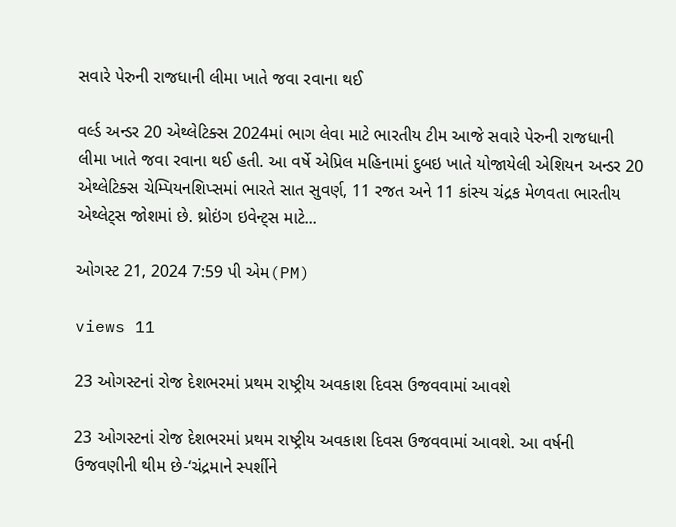સવારે પેરુની રાજધાની લીમા ખાતે જવા રવાના થઈ

વર્લ્ડ અન્ડર 20 એથ્લેટિક્સ 2024માં ભાગ લેવા માટે ભારતીય ટીમ આજે સવારે પેરુની રાજધાની લીમા ખાતે જવા રવાના થઈ હતી. આ વર્ષે એપ્રિલ મહિનામાં દુબઇ ખાતે યોજાયેલી એશિયન અન્ડર 20 એથ્લેટિક્સ ચેમ્પિયનશિપ્સમાં ભારતે સાત સુવર્ણ, 11 રજત અને 11 કાંસ્ય ચંદ્રક મેળવતા ભારતીય એથ્લેટ્સ જોશમાં છે. થ્રોઇંગ ઇવેન્ટ્સ માટે...

ઓગસ્ટ 21, 2024 7:59 પી એમ(PM)

views 11

23 ઓગસ્ટનાં રોજ દેશભરમાં પ્રથમ રાષ્ટ્રીય અવકાશ દિવસ ઉજવવામાં આવશે

23 ઓગસ્ટનાં રોજ દેશભરમાં પ્રથમ રાષ્ટ્રીય અવકાશ દિવસ ઉજવવામાં આવશે. આ વર્ષની ઉજવણીની થીમ છે-‘ચંદ્રમાને સ્પર્શીને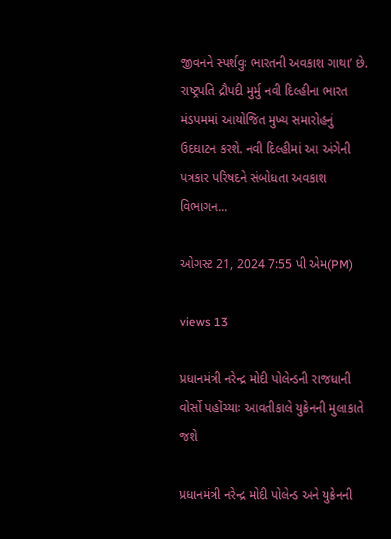જીવનને સ્પર્શવુઃ ભારતની અવકાશ ગાથા’ છે. રાષ્ટ્રપતિ દ્રૌપદી મુર્મુ નવી દિલ્હીના ભારત મંડપમમાં આયોજિત મુખ્ય સમારોહનું ઉદઘાટન કરશે. નવી દિલ્હીમાં આ અંગેની પત્રકાર પરિષદને સંબોધતા અવકાશ વિભાગન...

ઓગસ્ટ 21, 2024 7:55 પી એમ(PM)

views 13

પ્રધાનમંત્રી નરેન્દ્ર મોદી પોલેન્ડની રાજધાની વોર્સો પહોંચ્યાઃ આવતીકાલે યુક્રેનની મુલાકાતે જશે

પ્રધાનમંત્રી નરેન્દ્ર મોદી પોલેન્ડ અને યુક્રેનની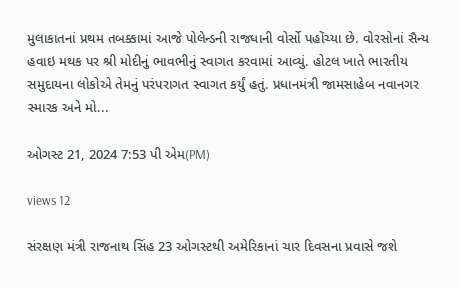મુલાકાતનાં પ્રથમ તબક્કામાં આજે પોલેન્ડની રાજધાની વોર્સો પહોંચ્યા છે. વોરસોનાં સૈન્ય હવાઇ મથક પર શ્રી મોદીનું ભાવભીનું સ્વાગત કરવામાં આવ્યું. હોટલ ખાતે ભારતીય સમુદાયના લોકોએ તેમનું પરંપરાગત સ્વાગત કર્યું હતું. પ્રધાનમંત્રી જામસાહેબ નવાનગર સ્મારક અને મો...

ઓગસ્ટ 21, 2024 7:53 પી એમ(PM)

views 12

સંરક્ષણ મંત્રી રાજનાથ સિંહ 23 ઓગસ્ટથી અમેરિકાનાં ચાર દિવસના પ્રવાસે જશે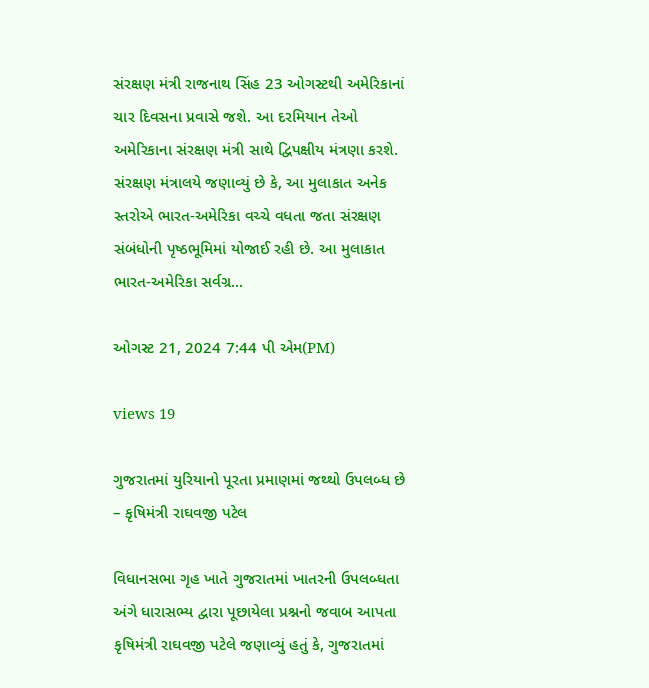સંરક્ષણ મંત્રી રાજનાથ સિંહ 23 ઓગસ્ટથી અમેરિકાનાં ચાર દિવસના પ્રવાસે જશે. આ દરમિયાન તેઓ અમેરિકાના સંરક્ષણ મંત્રી સાથે દ્વિપક્ષીય મંત્રણા કરશે. સંરક્ષણ મંત્રાલયે જણાવ્યું છે કે, આ મુલાકાત અનેક સ્તરોએ ભારત-અમેરિકા વચ્ચે વધતા જતા સંરક્ષણ સંબંધોની પૃષ્ઠભૂમિમાં યોજાઈ રહી છે. આ મુલાકાત ભારત-અમેરિકા સર્વગ્ર...

ઓગસ્ટ 21, 2024 7:44 પી એમ(PM)

views 19

ગુજરાતમાં યુરિયાનો પૂરતા પ્રમાણમાં જથ્થો ઉપલબ્ધ છે – કૃષિમંત્રી રાઘવજી પટેલ

વિધાનસભા ગૃહ ખાતે ગુજરાતમાં ખાતરની ઉપલબ્ધતા અંગે ધારાસભ્ય દ્વારા પૂછાયેલા પ્રશ્નનો જવાબ આપતા કૃષિમંત્રી રાઘવજી પટેલે જણાવ્યું હતું કે, ગુજરાતમાં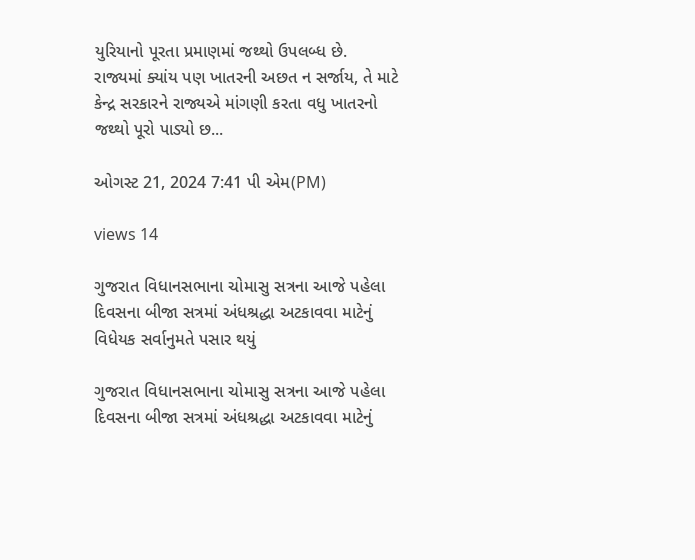યુરિયાનો પૂરતા પ્રમાણમાં જથ્થો ઉપલબ્ધ છે. રાજ્યમાં ક્યાંય પણ ખાતરની અછત ન સર્જાય, તે માટે કેન્દ્ર સરકારને રાજ્યએ માંગણી કરતા વધુ ખાતરનો જથ્થો પૂરો પાડ્યો છ...

ઓગસ્ટ 21, 2024 7:41 પી એમ(PM)

views 14

ગુજરાત વિધાનસભાના ચોમાસુ સત્રના આજે પહેલા દિવસના બીજા સત્રમાં અંધશ્રદ્ધા અટકાવવા માટેનું વિધેયક સર્વાનુમતે પસાર થયું

ગુજરાત વિધાનસભાના ચોમાસુ સત્રના આજે પહેલા દિવસના બીજા સત્રમાં અંધશ્રદ્ધા અટકાવવા માટેનું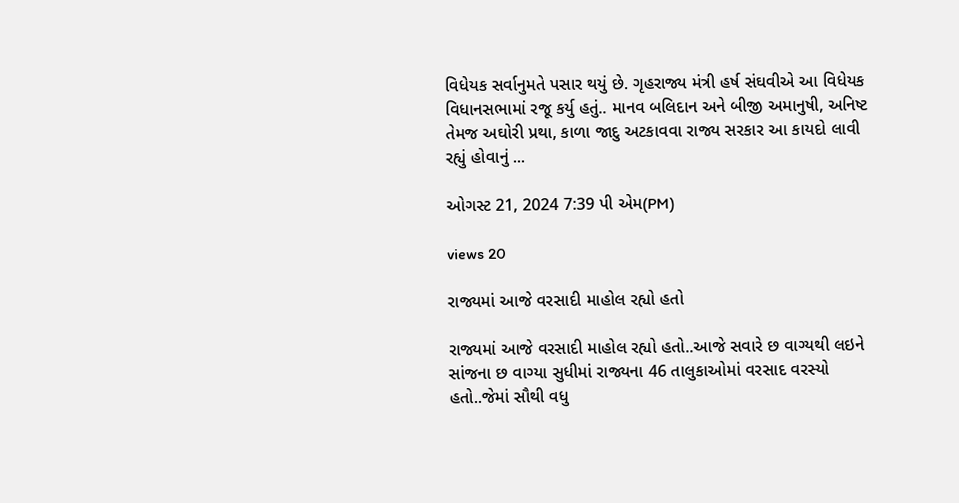વિધેયક સર્વાનુમતે પસાર થયું છે. ગૃહરાજ્ય મંત્રી હર્ષ સંઘવીએ આ વિધેયક વિધાનસભામાં રજૂ કર્યુ હતું.. માનવ બલિદાન અને બીજી અમાનુષી, અનિષ્ટ તેમજ અઘોરી પ્રથા, કાળા જાદુ અટકાવવા રાજ્ય સરકાર આ કાયદો લાવી રહ્યું હોવાનું ...

ઓગસ્ટ 21, 2024 7:39 પી એમ(PM)

views 20

રાજ્યમાં આજે વરસાદી માહોલ રહ્યો હતો

રાજ્યમાં આજે વરસાદી માહોલ રહ્યો હતો..આજે સવારે છ વાગ્યથી લઇને સાંજના છ વાગ્યા સુધીમાં રાજ્યના 46 તાલુકાઓમાં વરસાદ વરસ્યો હતો..જેમાં સૌથી વધુ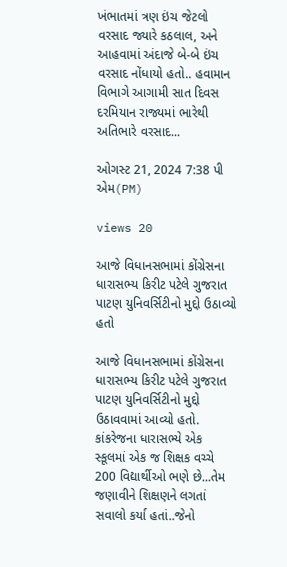ખંભાતમાં ત્રણ ઇંચ જેટલો વરસાદ જ્યારે કઠલાલ, અને આહવામાં અંદાજે બે-બે ઇંચ વરસાદ નોંધાયો હતો.. હવામાન વિભાગે આગામી સાત દિવસ દરમિયાન રાજ્યમાં ભારેથી અતિભારે વરસાદ...

ઓગસ્ટ 21, 2024 7:38 પી એમ(PM)

views 20

આજે વિધાનસભામાં કોંગ્રેસના ધારાસભ્ય કિરીટ પટેલે ગુજરાત પાટણ યુનિવર્સિટીનો મુદ્દો ઉઠાવ્યો હતો

આજે વિધાનસભામાં કોંગ્રેસના ધારાસભ્ય કિરીટ પટેલે ગુજરાત પાટણ યુનિવર્સિટીનો મુદ્દો ઉઠાવવામાં આવ્યો હતો. કાંકરેજના ધારાસભ્યે એક સ્કૂલમાં એક જ શિક્ષક વચ્ચે 200 વિદ્યાર્થીઓ ભણે છે...તેમ જણાવીને શિક્ષણને લગતાં સવાલો કર્યા હતાં..જેનો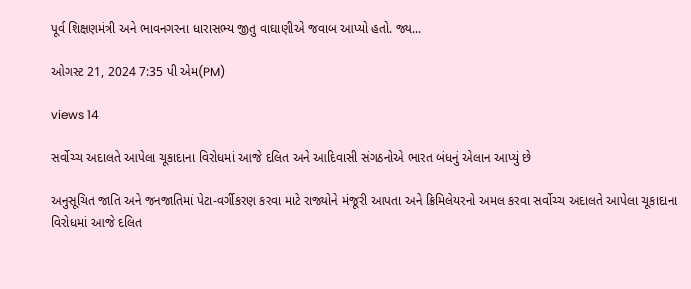પૂર્વ શિક્ષણમંત્રી અને ભાવનગરના ધારાસભ્ય જીતુ વાઘાણીએ જવાબ આપ્યો હતો. જ્ય...

ઓગસ્ટ 21, 2024 7:35 પી એમ(PM)

views 14

સર્વોચ્ચ અદાલતે આપેલા ચૂકાદાના વિરોધમાં આજે દલિત અને આદિવાસી સંગઠનોએ ભારત બંધનું એલાન આપ્યું છે

અનુસૂચિત જાતિ અને જનજાતિમાં પેટા-વર્ગીકરણ કરવા માટે રાજ્યોને મંજૂરી આપતા અને ક્રિમિલેયરનો અમલ કરવા સર્વોચ્ચ અદાલતે આપેલા ચૂકાદાના વિરોધમાં આજે દલિત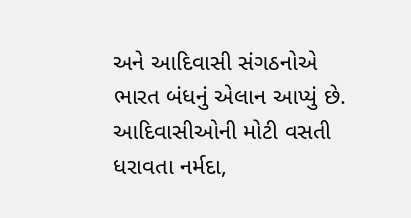અને આદિવાસી સંગઠનોએ ભારત બંધનું એલાન આપ્યું છે. આદિવાસીઓની મોટી વસતી ધરાવતા નર્મદા,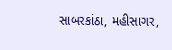સાબરકાંઠા, મહીસાગર,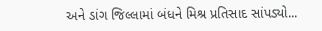અને ડાંગ જિલ્લામાં બંધને મિશ્ર પ્રતિસાદ સાંપડ્યો...